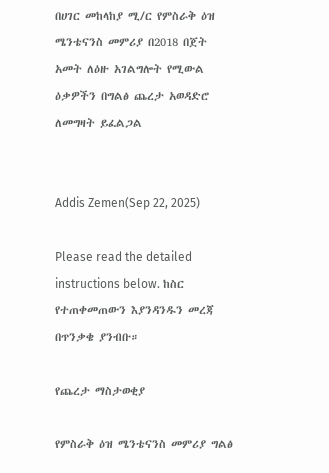በሀገር መከላከያ ሚ/ር የምስራቅ ዕዝ ሜንቴናንስ መምሪያ በ2018 በጀት አመት ለዕዙ አገልግሎት የሚውል ዕቃዎችን በግልፅ ጨረታ አወዳድሮ ለመግዛት ይፈልጋል


Addis Zemen(Sep 22, 2025)

Please read the detailed instructions below. ከስር የተጠቀመጠውን እያንዳንዱን መረጃ በጥንቃቄ ያንብቡ።

የጨረታ ማስታወቂያ

የምስራቅ ዕዝ ሜንቴናንስ መምሪያ ግልፅ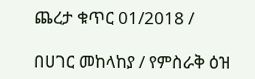ጨረታ ቁጥር 01/2018 /

በሀገር መከላከያ / የምስራቅ ዕዝ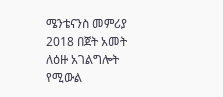ሜንቴናንስ መምሪያ 2018 በጀት አመት ለዕዙ አገልግሎት የሚውል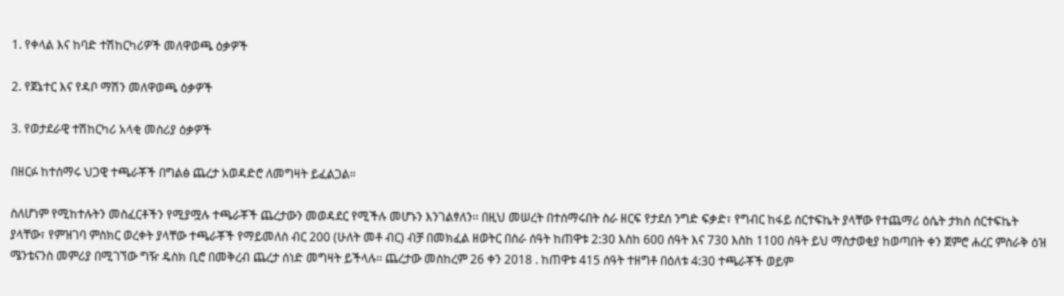1. የቀላል እና ከባድ ተሽከርካሪዎች መለዋወጫ ዕቃዎች

2. የጀኔተር እና የዳቦ ማሽን መለዋወጫ ዕቃዎች

3. የወታደራዊ ተሽከርካሪ አላቂ መስሪያ ዕቃዎች

በዘርፉ ከተሰማሩ ህጋዊ ተጫራቾች በግልፅ ጨረታ አወዳድሮ ለመግዛት ይፈልጋል።

ስለሆነም የሚከተሉትን መስፈርቶችን የሚያሟሉ ተጫራቾች ጨረታውን መወዳደር የሚችሉ መሆኑን እንገልፃለን፡፡ በዚህ መሠረት በተሰማሩበት ስራ ዘርፍ የታደሰ ንግድ ፍቃድ፣ የግብር ከፋይ ሰርተፍኬት ያላቸው የተጨማሪ ዕሴት ታክስ ሰርተፍኬት ያላቸው፣ የምዝገባ ምስክር ወረቀት ያላቸው ተጫራቾች የማይመለስ ብር 200 (ሁለት መቶ ብር) ብቻ በመክፈል ዘወትር በስራ ሰዓት ከጠዋቱ 2:30 እስከ 600 ሰዓት እና 730 እስከ 1100 ሰዓት ይህ ማስታወቂያ ከወጣበት ቀን ጀምሮ ሐረር ምስራቅ ዕዝ ሜንቴናንስ መምሪያ በሚገኘው ግዥ ዴስክ ቢሮ በመቅረብ ጨረታ ሰነድ መግዛት ይችላሉ፡፡ ጨረታው መስከረም 26 ቀን 2018 . ከጠዋቱ 415 ሰዓት ተዘግቶ በዕለቱ 4:30 ተጫራቾች ወይም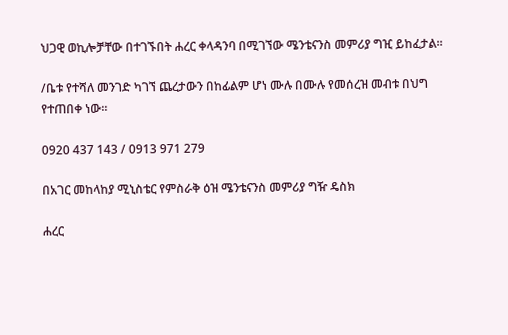ህጋዊ ወኪሎቻቸው በተገኙበት ሐረር ቀላዳንባ በሚገኘው ሜንቴናንስ መምሪያ ግዢ ይከፈታል።

/ቤቱ የተሻለ መንገድ ካገኘ ጨረታውን በከፊልም ሆነ ሙሉ በሙሉ የመሰረዝ መብቱ በህግ የተጠበቀ ነው።

0920 437 143 / 0913 971 279

በአገር መከላከያ ሚኒስቴር የምስራቅ ዕዝ ሜንቴናንስ መምሪያ ግዥ ዴስክ

ሐረር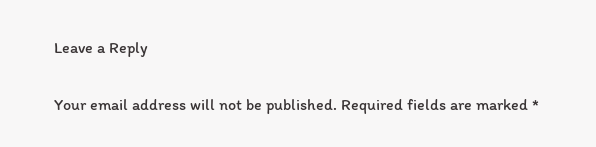Leave a Reply

Your email address will not be published. Required fields are marked *